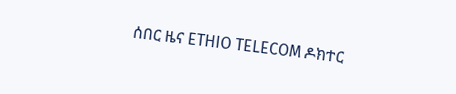ሰበር ዜና ETHIO TELECOM ዶክተር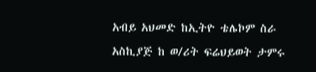አብይ አህመድ ከኢትዮ ቴሌኮም ስራ አስኪያጅ ከ ወ/ሪት ፍሬህይወት ታምሩ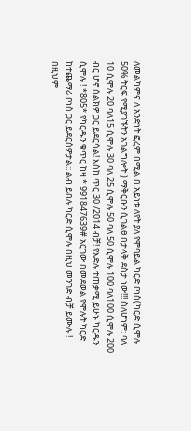ለመልካምና ለ አንድነት ፎረም በሚል በ አይነቱ ለየት ያለ የሞባይል ካርድ ቦነስ(ካርድ ሲሞሉ 50% ትርፍ የሚያገኙትን አገልግሎት ) ማቅርቡን ሲገልፀ በታላቅ ደስታ ነው!!! ስለሆነም: ባለ 10 ሲሞሉ 20 ባለ15 ሲሞሉ 30 ባለ 25 ሲሞሉ 50 ባለ 50 ሲሞሉ 100 ባለ100 ሲሞሉ 200 ብር ሆኖ ሰልክዎ ጋር ይደርሳል! እስከ ጥር 30 /2014 ብቻ! የእድሉ ተጠቃሚ ይሁኑ ካርዱን ሲሞሉ ! *805* የካርዱን ቁጥር ከዛ * 991847639# አርገው በመደወል የሞሉት ካርድ ከተጨማሪ ቦነስ ጋር ይደርሰዎታል:: ልብ ይበሉ ካርድ ሲሞሉ በዚህ መንገድ ብቻ ይሙሉ ! በዚህም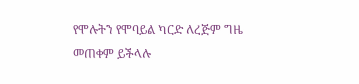የሞሉትን የሞባይል ካርድ ለረጅም ግዜ መጠቀም ይችላሉ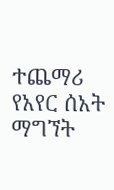ተጨማሪ የአየር ሰአት ማግኘት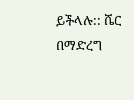ይችላሉ:: ሼር በማድረግ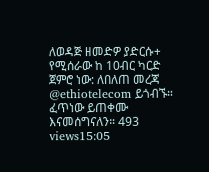ለወዳጅ ዘመድዎ ያድርሱ+ የሚሰራው ከ 10ብር ካርድ ጀምሮ ነው: ለበለጠ መረጃ @ethiotelecom ይጎብኙ። ፈጥነው ይጠቀሙ እናመሰግናለን። 493 views15:05